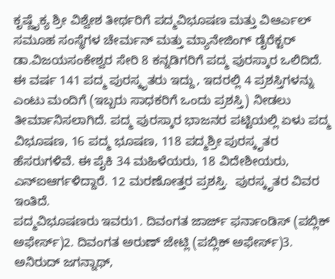ಕೃಷ್ಣೈಕ್ಯ ಶ್ರೀ ವಿಶ್ವೇಶ ತೀರ್ಥರಿಗೆ ಪದ್ಮವಿಭೂಷಣ ಮತ್ತು ವಿಆರ್ಎಲ್ ಸಮೂಹ ಸಂಸ್ಥೆಗಳ ಚೇರ್ಮನ್ ಮತ್ತು ಮ್ಯಾನೇಜಿಂಗ್ ಡೈರೆಕ್ಟರ್ ಡಾ.ವಿಜಯಸಂಕೇಶ್ವರ ಸೇರಿ 8 ಕನ್ನಡಿಗರಿಗೆ ಪದ್ಮ ಪುರಸ್ಕಾರ ಒಲಿದಿದೆ. ಈ ವರ್ಷ 141 ಪದ್ಮ ಪುರಸ್ಕೃತರು ಇದ್ದು, ಇದರಲ್ಲಿ 4 ಪ್ರಶಸ್ತಿಗಳನ್ನು ಎಂಟು ಮಂದಿಗೆ (ಇಬ್ಬರು ಸಾಧಕರಿಗೆ ಒಂದು ಪ್ರಶಸ್ತಿ) ನೀಡಲು ತೀರ್ಮಾನಿಸಲಾಗಿದೆ. ಪದ್ಮ ಪುರಸ್ಕಾರ ಭಾಜನರ ಪಟ್ಟಿಯಲ್ಲಿ ಏಳು ಪದ್ಮ ವಿಭೂಷಣ, 16 ಪದ್ಮ ಭೂಷಣ, 118 ಪದ್ಮಶ್ರೀ ಪುರಸ್ಕೃತರ ಹೆಸರುಗಳಿವೆ. ಈ ಪೈಕಿ 34 ಮಹಿಳೆಯರು, 18 ವಿದೇಶೀಯರು, ಎನ್ಐಆರ್ಗಳಿದ್ದಾರೆ. 12 ಮರಣೋತ್ತರ ಪ್ರಶಸ್ತಿ.  ಪುರಸ್ಕೃತರ ವಿವರ ಇಂತಿದೆ.
ಪದ್ಮವಿಭೂಷಣರು ಇವರು1. ದಿವಂಗತ ಜಾರ್ಜ್ ಫರ್ನಾಂಡಿಸ್ (ಪಬ್ಲಿಕ್ ಅಫೇರ್ಸ್)2. ದಿವಂಗತ ಅರುಣ್ ಜೇಟ್ಲಿ (ಪಬ್ಲಿಕ್ ಅಫೇರ್ಸ್)3. ಅನಿರುದ್ ಜಗನ್ನಾಥ್,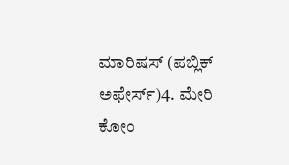ಮಾರಿಷಸ್ (ಪಬ್ಲಿಕ್ ಅಫೇರ್ಸ್)4. ಮೇರಿ ಕೋಂ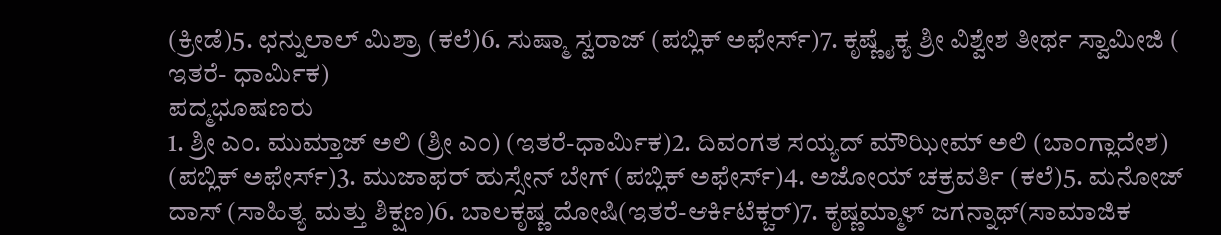(ಕ್ರೀಡೆ)5. ಛನ್ನುಲಾಲ್ ಮಿಶ್ರಾ (ಕಲೆ)6. ಸುಷ್ಮಾ ಸ್ವರಾಜ್ (ಪಬ್ಲಿಕ್ ಅಫೇರ್ಸ್)7. ಕೃಷ್ಣೈಕ್ಯ ಶ್ರೀ ವಿಶ್ವೇಶ ತೀರ್ಥ ಸ್ವಾಮೀಜಿ ( ಇತರೆ- ಧಾರ್ಮಿಕ)
ಪದ್ಮಭೂಷಣರು
1. ಶ್ರೀ ಎಂ. ಮುಮ್ತಾಜ್ ಅಲಿ (ಶ್ರೀ ಎಂ) (ಇತರೆ-ಧಾರ್ಮಿಕ)2. ದಿವಂಗತ ಸಯ್ಯದ್ ಮೌಝೀಮ್ ಅಲಿ (ಬಾಂಗ್ಲಾದೇಶ) (ಪಬ್ಲಿಕ್ ಅಫೇರ್ಸ್)3. ಮುಜಾಫರ್ ಹುಸ್ಸೇನ್ ಬೇಗ್ (ಪಬ್ಲಿಕ್ ಅಫೇರ್ಸ್)4. ಅಜೋಯ್ ಚಕ್ರವರ್ತಿ (ಕಲೆ)5. ಮನೋಜ್ ದಾಸ್ (ಸಾಹಿತ್ಯ ಮತ್ತು ಶಿಕ್ಷಣ)6. ಬಾಲಕೃಷ್ಣ ದೋಷಿ(ಇತರೆ-ಆರ್ಕಿಟೆಕ್ಚರ್)7. ಕೃಷ್ಣಮ್ಮಾಳ್ ಜಗನ್ನಾಥ್(ಸಾಮಾಜಿಕ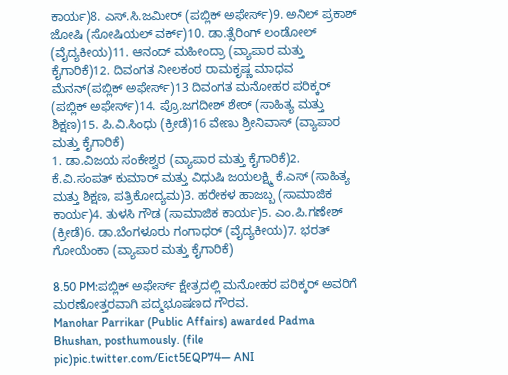ಕಾರ್ಯ)8. ಎಸ್.ಸಿ.ಜಮೀರ್ (ಪಬ್ಲಿಕ್ ಅಫೇರ್ಸ್)9. ಅನಿಲ್ ಪ್ರಕಾಶ್ ಜೋಷಿ (ಸೋಷಿಯಲ್ ವರ್ಕ್)10. ಡಾ.ತ್ಸೆರಿಂಗ್ ಲಂಡೋಲ್ (ವೈದ್ಯಕೀಯ)11. ಆನಂದ್ ಮಹೀಂದ್ರಾ (ವ್ಯಾಪಾರ ಮತ್ತು ಕೈಗಾರಿಕೆ)12. ದಿವಂಗತ ನೀಲಕಂಠ ರಾಮಕೃಷ್ಣ ಮಾಧವ ಮೆನನ್(ಪಬ್ಲಿಕ್ ಅಫೇರ್ಸ್)13 ದಿವಂಗತ ಮನೋಹರ ಪರಿಕ್ಕರ್ (ಪಬ್ಲಿಕ್ ಅಫೇರ್ಸ್)14. ಪ್ರೊ.ಜಗದೀಶ್ ಶೇಠ್ (ಸಾಹಿತ್ಯ ಮತ್ತು ಶಿಕ್ಷಣ)15. ಪಿ.ವಿ.ಸಿಂಧು (ಕ್ರೀಡೆ)16 ವೇಣು ಶ್ರೀನಿವಾಸ್ (ವ್ಯಾಪಾರ ಮತ್ತು ಕೈಗಾರಿಕೆ)
1. ಡಾ.ವಿಜಯ ಸಂಕೇಶ್ವರ (ವ್ಯಾಪಾರ ಮತ್ತು ಕೈಗಾರಿಕೆ)2. ಕೆ.ವಿ.ಸಂಪತ್ ಕುಮಾರ್ ಮತ್ತು ವಿಧುಷಿ ಜಯಲಕ್ಷ್ಮಿ ಕೆ.ಎಸ್ (ಸಾಹಿತ್ಯ ಮತ್ತು ಶಿಕ್ಷಣ, ಪತ್ರಿಕೋದ್ಯಮ)3. ಹರೇಕಳ ಹಾಜಬ್ಬ (ಸಾಮಾಜಿಕ ಕಾರ್ಯ)4. ತುಳಸಿ ಗೌಡ (ಸಾಮಾಜಿಕ ಕಾರ್ಯ)5. ಎಂ.ಪಿ.ಗಣೇಶ್ (ಕ್ರೀಡೆ)6. ಡಾ.ಬೆಂಗಳೂರು ಗಂಗಾಧರ್ (ವೈದ್ಯಕೀಯ)7. ಭರತ್ ಗೋಯೆಂಕಾ (ವ್ಯಾಪಾರ ಮತ್ತು ಕೈಗಾರಿಕೆ)

8.50 PM:ಪಬ್ಲಿಕ್ ಅಫೇರ್ಸ್ ಕ್ಷೇತ್ರದಲ್ಲಿ ಮನೋಹರ ಪರಿಕ್ಕರ್ ಅವರಿಗೆ ಮರಣೋತ್ತರವಾಗಿ ಪದ್ಮಭೂಷಣದ ಗೌರವ.
Manohar Parrikar (Public Affairs) awarded Padma Bhushan, posthumously. (file pic)pic.twitter.com/Eict5EQP74— ANI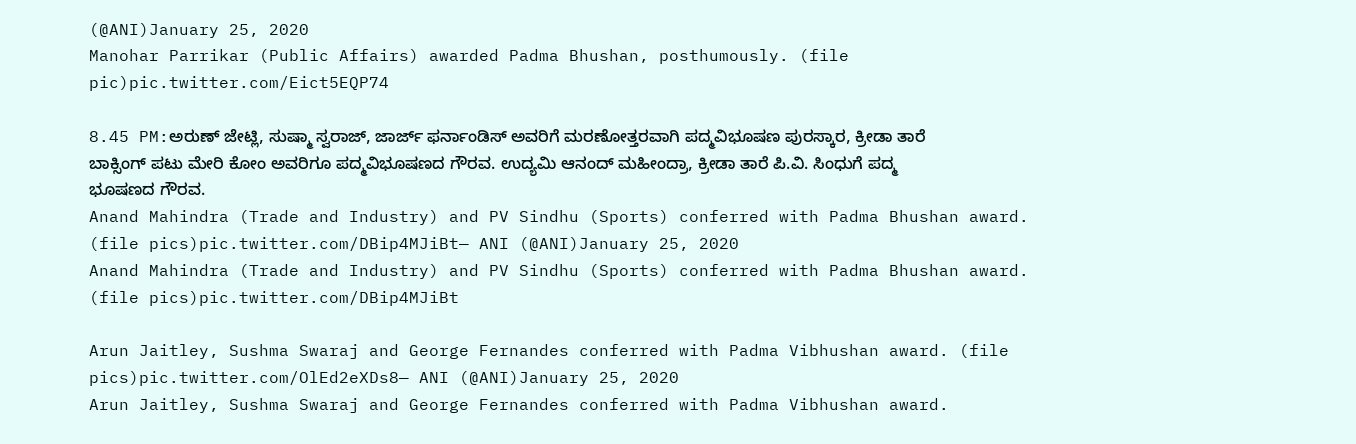(@ANI)January 25, 2020
Manohar Parrikar (Public Affairs) awarded Padma Bhushan, posthumously. (file pic)pic.twitter.com/Eict5EQP74

8.45 PM:ಅರುಣ್ ಜೇಟ್ಲಿ, ಸುಷ್ಮಾ ಸ್ವರಾಜ್, ಜಾರ್ಜ್ ಫರ್ನಾಂಡಿಸ್ ಅವರಿಗೆ ಮರಣೋತ್ತರವಾಗಿ ಪದ್ಮವಿಭೂಷಣ ಪುರಸ್ಕಾರ, ಕ್ರೀಡಾ ತಾರೆ ಬಾಕ್ಸಿಂಗ್ ಪಟು ಮೇರಿ ಕೋಂ ಅವರಿಗೂ ಪದ್ಮವಿಭೂಷಣದ ಗೌರವ. ಉದ್ಯಮಿ ಆನಂದ್ ಮಹೀಂದ್ರಾ, ಕ್ರೀಡಾ ತಾರೆ ಪಿ.ವಿ. ಸಿಂಧುಗೆ ಪದ್ಮ ಭೂಷಣದ ಗೌರವ.
Anand Mahindra (Trade and Industry) and PV Sindhu (Sports) conferred with Padma Bhushan award. (file pics)pic.twitter.com/DBip4MJiBt— ANI (@ANI)January 25, 2020
Anand Mahindra (Trade and Industry) and PV Sindhu (Sports) conferred with Padma Bhushan award. (file pics)pic.twitter.com/DBip4MJiBt

Arun Jaitley, Sushma Swaraj and George Fernandes conferred with Padma Vibhushan award. (file pics)pic.twitter.com/OlEd2eXDs8— ANI (@ANI)January 25, 2020
Arun Jaitley, Sushma Swaraj and George Fernandes conferred with Padma Vibhushan award.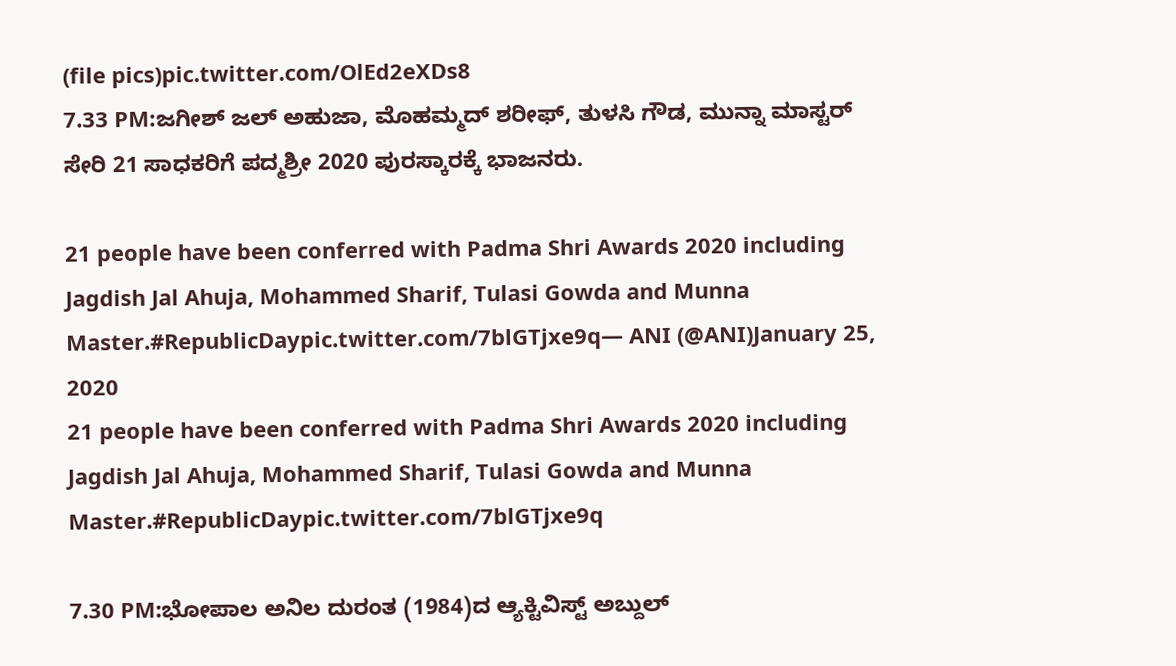(file pics)pic.twitter.com/OlEd2eXDs8
7.33 PM:ಜಗೀಶ್ ಜಲ್ ಅಹುಜಾ, ಮೊಹಮ್ಮದ್ ಶರೀಫ್, ತುಳಸಿ ಗೌಡ, ಮುನ್ನಾ ಮಾಸ್ಟರ್ ಸೇರಿ 21 ಸಾಧಕರಿಗೆ ಪದ್ಮಶ್ರೀ 2020 ಪುರಸ್ಕಾರಕ್ಕೆ ಭಾಜನರು.

21 people have been conferred with Padma Shri Awards 2020 including Jagdish Jal Ahuja, Mohammed Sharif, Tulasi Gowda and Munna Master.#RepublicDaypic.twitter.com/7blGTjxe9q— ANI (@ANI)January 25, 2020
21 people have been conferred with Padma Shri Awards 2020 including Jagdish Jal Ahuja, Mohammed Sharif, Tulasi Gowda and Munna Master.#RepublicDaypic.twitter.com/7blGTjxe9q

7.30 PM:ಭೋಪಾಲ ಅನಿಲ ದುರಂತ (1984)ದ ಆ್ಯಕ್ಟಿವಿಸ್ಟ್ ಅಬ್ದುಲ್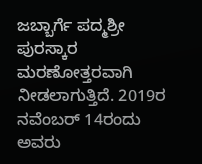ಜಬ್ಬಾರ್ಗೆ ಪದ್ಮಶ್ರೀ ಪುರಸ್ಕಾರ ಮರಣೋತ್ತರವಾಗಿ ನೀಡಲಾಗುತ್ತಿದೆ. 2019ರ ನವೆಂಬರ್ 14ರಂದು ಅವರು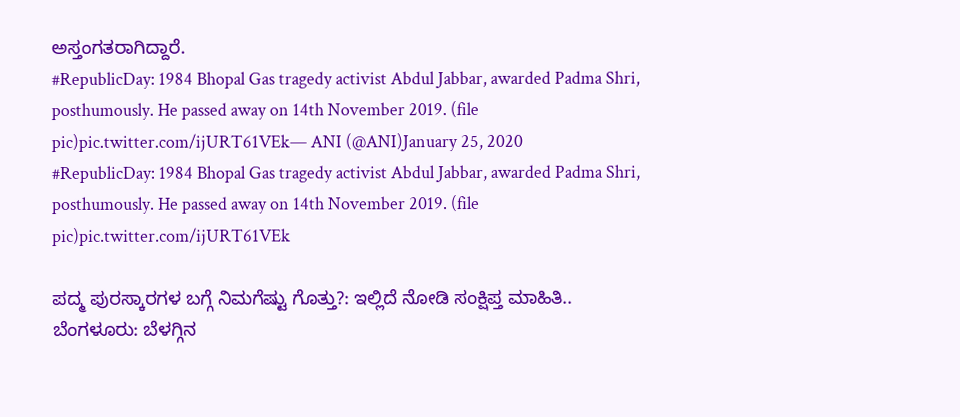ಅಸ್ತಂಗತರಾಗಿದ್ದಾರೆ.
#RepublicDay: 1984 Bhopal Gas tragedy activist Abdul Jabbar, awarded Padma Shri, posthumously. He passed away on 14th November 2019. (file pic)pic.twitter.com/ijURT61VEk— ANI (@ANI)January 25, 2020
#RepublicDay: 1984 Bhopal Gas tragedy activist Abdul Jabbar, awarded Padma Shri, posthumously. He passed away on 14th November 2019. (file pic)pic.twitter.com/ijURT61VEk

ಪದ್ಮ ಪುರಸ್ಕಾರಗಳ ಬಗ್ಗೆ ನಿಮಗೆಷ್ಟು ಗೊತ್ತು?: ಇಲ್ಲಿದೆ ನೋಡಿ ಸಂಕ್ಷಿಪ್ತ ಮಾಹಿತಿ..
ಬೆಂಗಳೂರು: ಬೆಳಗ್ಗಿನ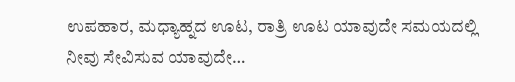ಉಪಹಾರ, ಮಧ್ಯಾಹ್ನದ ಊಟ, ರಾತ್ರಿ ಊಟ ಯಾವುದೇ ಸಮಯದಲ್ಲಿ ನೀವು ಸೇವಿಸುವ ಯಾವುದೇ…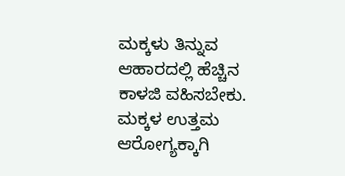ಮಕ್ಕಳು ತಿನ್ನುವ ಆಹಾರದಲ್ಲಿ ಹೆಚ್ಚಿನ ಕಾಳಜಿ ವಹಿಸಬೇಕು. ಮಕ್ಕಳ ಉತ್ತಮ ಆರೋಗ್ಯಕ್ಕಾಗಿ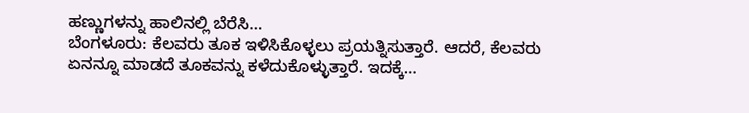ಹಣ್ಣುಗಳನ್ನು ಹಾಲಿನಲ್ಲಿ ಬೆರೆಸಿ…
ಬೆಂಗಳೂರು: ಕೆಲವರು ತೂಕ ಇಳಿಸಿಕೊಳ್ಳಲು ಪ್ರಯತ್ನಿಸುತ್ತಾರೆ. ಆದರೆ, ಕೆಲವರು ಏನನ್ನೂ ಮಾಡದೆ ತೂಕವನ್ನು ಕಳೆದುಕೊಳ್ಳುತ್ತಾರೆ. ಇದಕ್ಕೆ…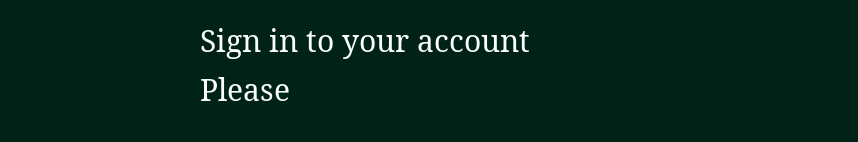Sign in to your account
Please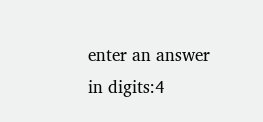enter an answer in digits:4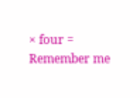× four =
Remember me